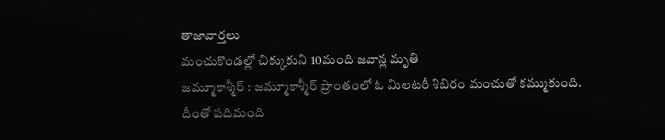తాజావార్తలు
మంచుకొండల్లో చిక్కుకుని 10మంది జవాన్ల మృతి
జమ్మూకాశ్మీర్ : జమ్మూకాశ్మీర్ ప్రాంతంలో ఓ మిలటరీ శిబిరం మంచుతో కమ్ముకుంది. దీంతో పదిమంది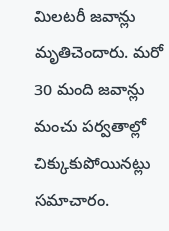మిలటరీ జవాన్లు మృతిచెందారు. మరో 30 మంది జవాన్లు మంచు పర్వతాల్లో చిక్కుకుపోయినట్లు సమాచారం.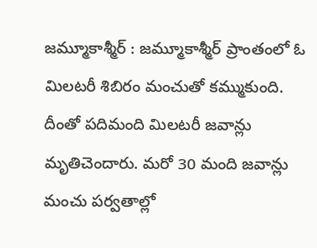జమ్మూకాశ్మీర్ : జమ్మూకాశ్మీర్ ప్రాంతంలో ఓ మిలటరీ శిబిరం మంచుతో కమ్ముకుంది. దీంతో పదిమంది మిలటరీ జవాన్లు మృతిచెందారు. మరో 30 మంది జవాన్లు మంచు పర్వతాల్లో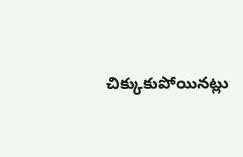చిక్కుకుపోయినట్లు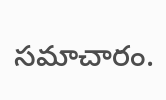సమాచారం.